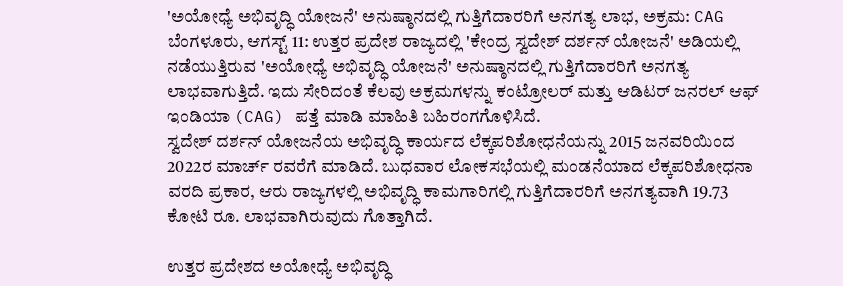'ಅಯೋಧ್ಯೆ ಅಭಿವೃದ್ಧಿ ಯೋಜನೆ' ಅನುಷ್ಠಾನದಲ್ಲಿ ಗುತ್ತಿಗೆದಾರರಿಗೆ ಅನಗತ್ಯ ಲಾಭ, ಅಕ್ರಮ: CAG
ಬೆಂಗಳೂರು, ಆಗಸ್ಟ್ 11: ಉತ್ತರ ಪ್ರದೇಶ ರಾಜ್ಯದಲ್ಲಿ 'ಕೇಂದ್ರ ಸ್ವದೇಶ್ ದರ್ಶನ್ ಯೋಜನೆ' ಅಡಿಯಲ್ಲಿ ನಡೆಯುತ್ತಿರುವ 'ಅಯೋಧ್ಯೆ ಅಭಿವೃದ್ಧಿ ಯೋಜನೆ' ಅನುಷ್ಠಾನದಲ್ಲಿ ಗುತ್ತಿಗೆದಾರರಿಗೆ ಅನಗತ್ಯ ಲಾಭವಾಗುತ್ತಿದೆ. ಇದು ಸೇರಿದಂತೆ ಕೆಲವು ಅಕ್ರಮಗಳನ್ನು ಕಂಟ್ರೋಲರ್ ಮತ್ತು ಆಡಿಟರ್ ಜನರಲ್ ಆಫ್ ಇಂಡಿಯಾ (CAG) ಪತ್ತೆ ಮಾಡಿ ಮಾಹಿತಿ ಬಹಿರಂಗಗೊಳಿಸಿದೆ.
ಸ್ವದೇಶ್ ದರ್ಶನ್ ಯೋಜನೆಯ ಅಭಿವೃದ್ಧಿ ಕಾರ್ಯದ ಲೆಕ್ಕಪರಿಶೋಧನೆಯನ್ನು 2015 ಜನವರಿಯಿಂದ 2022ರ ಮಾರ್ಚ್ ರವರೆಗೆ ಮಾಡಿದೆ. ಬುಧವಾರ ಲೋಕಸಭೆಯಲ್ಲಿ ಮಂಡನೆಯಾದ ಲೆಕ್ಕಪರಿಶೋಧನಾ ವರದಿ ಪ್ರಕಾರ, ಆರು ರಾಜ್ಯಗಳಲ್ಲಿ ಅಭಿವೃದ್ಧಿ ಕಾಮಗಾರಿಗಲ್ಲಿ ಗುತ್ತಿಗೆದಾರರಿಗೆ ಅನಗತ್ಯವಾಗಿ 19.73 ಕೋಟಿ ರೂ. ಲಾಭವಾಗಿರುವುದು ಗೊತ್ತಾಗಿದೆ.

ಉತ್ತರ ಪ್ರದೇಶದ ಅಯೋಧ್ಯೆ ಅಭಿವೃದ್ಧಿ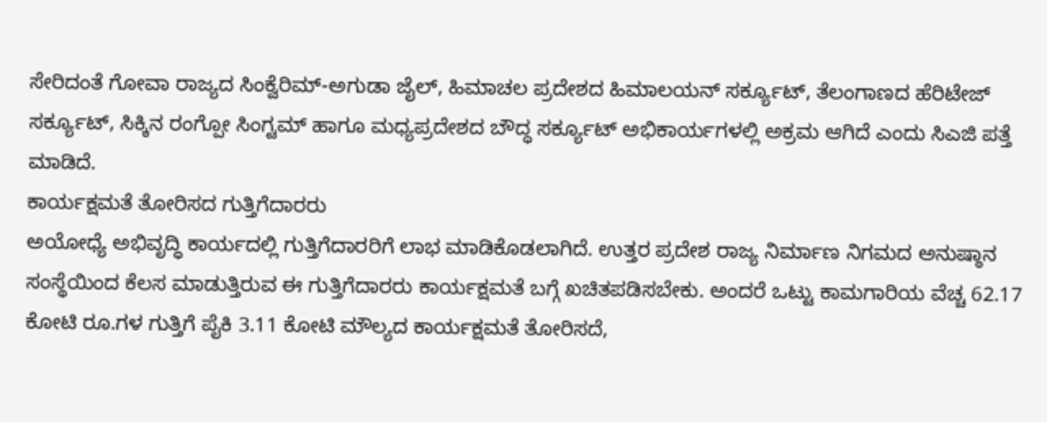ಸೇರಿದಂತೆ ಗೋವಾ ರಾಜ್ಯದ ಸಿಂಕ್ವೆರಿಮ್-ಅಗುಡಾ ಜೈಲ್, ಹಿಮಾಚಲ ಪ್ರದೇಶದ ಹಿಮಾಲಯನ್ ಸರ್ಕ್ಯೂಟ್, ತೆಲಂಗಾಣದ ಹೆರಿಟೇಜ್ ಸರ್ಕ್ಯೂಟ್, ಸಿಕ್ಕಿನ ರಂಗ್ಪೋ ಸಿಂಗ್ಟಮ್ ಹಾಗೂ ಮಧ್ಯಪ್ರದೇಶದ ಬೌದ್ಧ ಸರ್ಕ್ಯೂಟ್ ಅಭಿಕಾರ್ಯಗಳಲ್ಲಿ ಅಕ್ರಮ ಆಗಿದೆ ಎಂದು ಸಿಎಜಿ ಪತ್ತೆ ಮಾಡಿದೆ.
ಕಾರ್ಯಕ್ಷಮತೆ ತೋರಿಸದ ಗುತ್ತಿಗೆದಾರರು
ಅಯೋಧ್ಯೆ ಅಭಿವೃದ್ಧಿ ಕಾರ್ಯದಲ್ಲಿ ಗುತ್ತಿಗೆದಾರರಿಗೆ ಲಾಭ ಮಾಡಿಕೊಡಲಾಗಿದೆ. ಉತ್ತರ ಪ್ರದೇಶ ರಾಜ್ಯ ನಿರ್ಮಾಣ ನಿಗಮದ ಅನುಷ್ಠಾನ ಸಂಸ್ಥೆಯಿಂದ ಕೆಲಸ ಮಾಡುತ್ತಿರುವ ಈ ಗುತ್ತಿಗೆದಾರರು ಕಾರ್ಯಕ್ಷಮತೆ ಬಗ್ಗೆ ಖಚಿತಪಡಿಸಬೇಕು. ಅಂದರೆ ಒಟ್ಟು ಕಾಮಗಾರಿಯ ವೆಚ್ಚ 62.17 ಕೋಟಿ ರೂ.ಗಳ ಗುತ್ತಿಗೆ ಪೈಕಿ 3.11 ಕೋಟಿ ಮೌಲ್ಯದ ಕಾರ್ಯಕ್ಷಮತೆ ತೋರಿಸದೆ,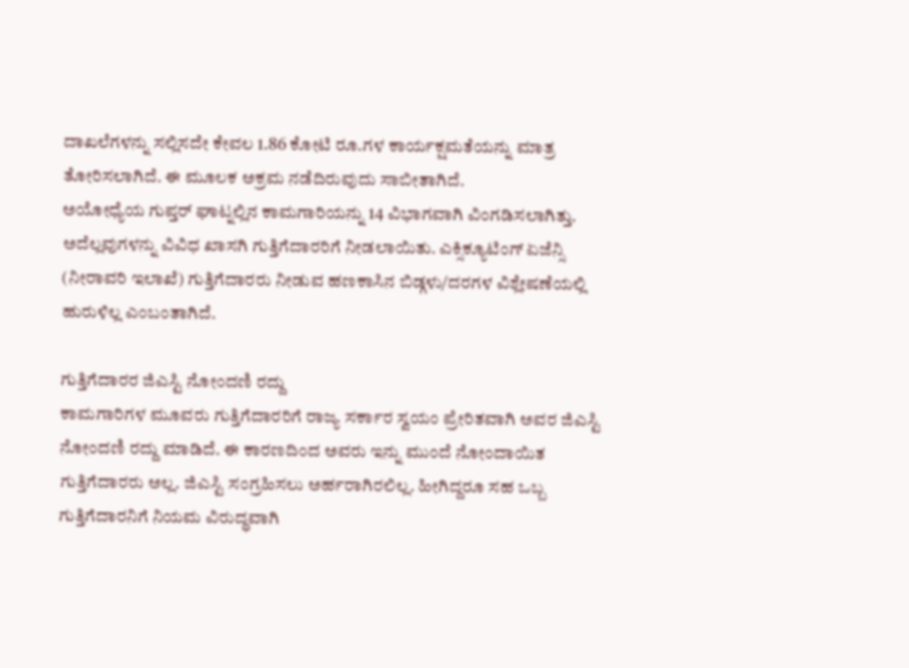ದಾಖಲೆಗಳನ್ನು ಸಲ್ಲಿಸದೇ ಕೇವಲ 1.86 ಕೋಟಿ ರೂ.ಗಳ ಕಾರ್ಯಕ್ಷಮತೆಯನ್ನು ಮಾತ್ರ ತೋರಿಸಲಾಗಿದೆ. ಈ ಮೂಲಕ ಅಕ್ರಮ ನಡೆದಿರುವುದು ಸಾಬೀತಾಗಿದೆ.
ಅಯೋಧ್ಯೆಯ ಗುಪ್ತರ್ ಘಾಟ್ನಲ್ಲಿನ ಕಾಮಗಾರಿಯನ್ನು 14 ವಿಭಾಗವಾಗಿ ವಿಂಗಡಿಸಲಾಗಿತ್ತು. ಅದೆಲ್ಲವುಗಳನ್ನು ವಿವಿಧ ಖಾಸಗಿ ಗುತ್ತಿಗೆದಾರರಿಗೆ ನೀಡಲಾಯಿತು. ಎಕ್ಸಿಕ್ಯೂಟಿಂಗ್ ಏಜೆನ್ಸಿ (ನೀರಾವರಿ ಇಲಾಖೆ) ಗುತ್ತಿಗೆದಾರರು ನೀಡುವ ಹಣಕಾಸಿನ ಬಿಡ್ಗಳು/ದರಗಳ ವಿಶ್ಲೇಷಣೆಯಲ್ಲಿ ಹುರುಳಿಲ್ಲ ಎಂಬಂತಾಗಿದೆ.

ಗುತ್ತಿಗೆದಾರರ ಜಿಎಸ್ಟಿ ನೋಂದಣಿ ರದ್ದು
ಕಾಮಗಾರಿಗಳ ಮೂವರು ಗುತ್ತಿಗೆದಾರರಿಗೆ ರಾಜ್ಯ ಸರ್ಕಾರ ಸ್ವಯಂ ಪ್ರೇರಿತವಾಗಿ ಅವರ ಜಿಎಸ್ಟಿ ನೋಂದಣಿ ರದ್ದು ಮಾಡಿದೆ. ಈ ಕಾರಣದಿಂದ ಅವರು ಇನ್ನು ಮುಂದೆ ನೋಂದಾಯಿತ ಗುತ್ತಿಗೆದಾರರು ಅಲ್ಲ. ಜಿಎಸ್ಟಿ ಸಂಗ್ರಹಿಸಲು ಅರ್ಹರಾಗಿರಲಿಲ್ಲ. ಹೀಗಿದ್ದರೂ ಸಹ ಒಬ್ಬ ಗುತ್ತಿಗೆದಾರನಿಗೆ ನಿಯಮ ವಿರುದ್ಧವಾಗಿ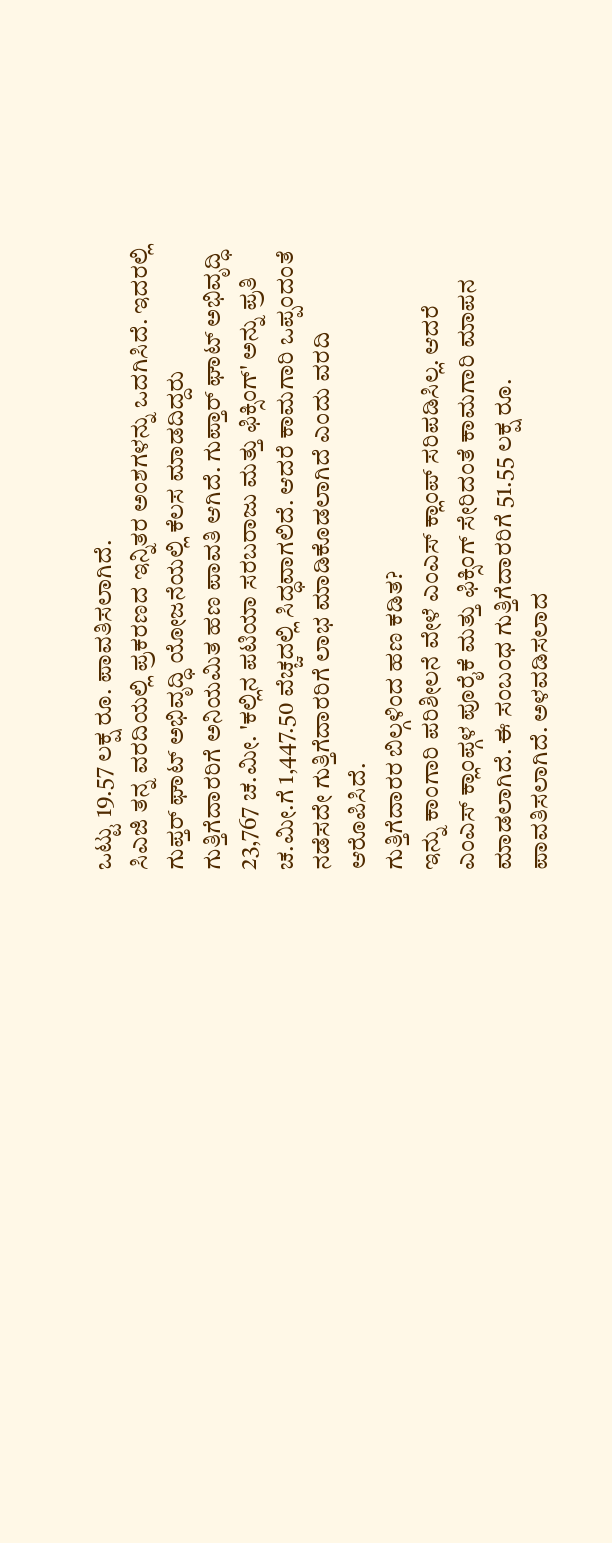ಒಟ್ಟು 19.57 ಲಕ್ಷ ರೂ. ಪಾವತಿಸಲಾಗಿದೆ.
ಸಿಎಜಿ ತನ್ನ ವರದಿಯಲ್ಲಿ ಪ್ರಕರಣದ ಇನ್ನಿತರ ಅಂಶಗಳನ್ನು ಒದಗಿಸಿದೆ. ಇದರಲ್ಲಿ ಗುಪ್ತರ್ ಘಾಟ್ ಅಭಿವೃದ್ಧಿ ಯೋಜನೆಯಲ್ಲಿ ಕೆಲಸ ಮಾಡದಿದ್ದರು ಗುತ್ತಿಗೆದಾರರಿಗೆ ಅನಿಯಮಿತ ಹಣ ಪಾವತಿ ಆಗಿದೆ. ಗುಪ್ತಾರ್ ಘಾಟ್ ಅಭಿವೃದ್ಧಿ 23,767 ಚ.ಮೀ. 'ಕಲ್ಲಿನ ಪಟಿಯಾ ಸರಬರಾಜು ಮತ್ತು ಫಿಕ್ಸಿಂಗ್' ಅನ್ನು ಪ್ರತಿ ಚ.ಮೀ.ಗೆ 1,447.50 ವೆಚ್ಚದಲ್ಲಿ ಸಿದ್ಧವಾಗಲಿದೆ. ಆದರೆ ಕಾಮಗಾರಿ ಒಪ್ಪಂದಂತೆ ನಡೆಸದೇ ಗುತ್ತಿಗೆದಾರರಿಗೆ ಲಾಭ ಮಾಡಿಕೊಡಲಾಗಿದೆ ಎಂದು ವರದಿ ಆರೊಪಿಸಿದೆ.
ಗುತ್ತಿಗೆದಾರರ ಬಿಲ್ಗಳಿಂದ ಹಣ ಕಡಿತ?
ಇನ್ನು ಕಾಂಗಾರಿ ಪರಿಶೀಲನೆ ವೇಳೆ ಎಂಎಸ್ ಕ್ಲಾಂಪ್ ಸರಿಪಡಿಸಿಲ್ಲ. ಆದರೆ ಎಂಎಸ್ ಕ್ಲಾಂಪ್ಗಳ ಪೂರೈಕೆ ಮತ್ತು ಫಿಕ್ಸಿಂಗ್ ಸೇರಿದಂತೆ ಕಾಮಗಾರಿ ಮಾಪನ ಮಾಡಲಾಗಿದೆ. ಈ ಸಂಬಂಧ ಗುತ್ತಿಗೆದಾರರಿಗೆ 51.55 ಲಕ್ಷ ರೂ. ಪಾವತಿಸಲಾಗಿದೆ. ಅಳವಡಿಸಲಾದ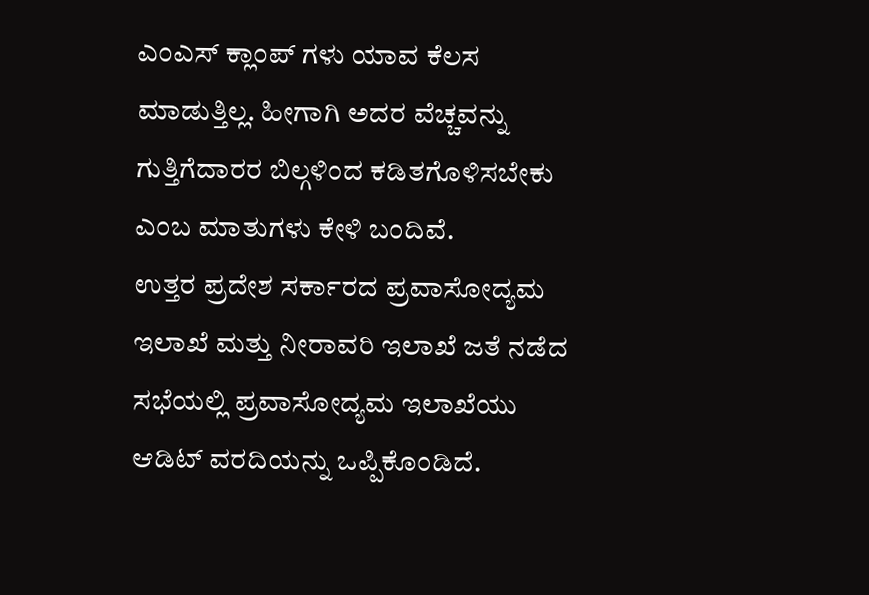ಎಂಎಸ್ ಕ್ಲಾಂಪ್ ಗಳು ಯಾವ ಕೆಲಸ ಮಾಡುತ್ತಿಲ್ಲ. ಹೀಗಾಗಿ ಅದರ ವೆಚ್ಚವನ್ನು ಗುತ್ತಿಗೆದಾರರ ಬಿಲ್ಗಳಿಂದ ಕಡಿತಗೊಳಿಸಬೇಕು ಎಂಬ ಮಾತುಗಳು ಕೇಳಿ ಬಂದಿವೆ.
ಉತ್ತರ ಪ್ರದೇಶ ಸರ್ಕಾರದ ಪ್ರವಾಸೋದ್ಯಮ ಇಲಾಖೆ ಮತ್ತು ನೀರಾವರಿ ಇಲಾಖೆ ಜತೆ ನಡೆದ ಸಭೆಯಲ್ಲಿ ಪ್ರವಾಸೋದ್ಯಮ ಇಲಾಖೆಯು ಆಡಿಟ್ ವರದಿಯನ್ನು ಒಪ್ಪಿಕೊಂಡಿದೆ.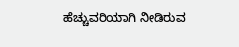ಹೆಚ್ಚುವರಿಯಾಗಿ ನೀಡಿರುವ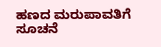ಹಣದ ಮರುಪಾವತಿಗೆ ಸೂಚನೆ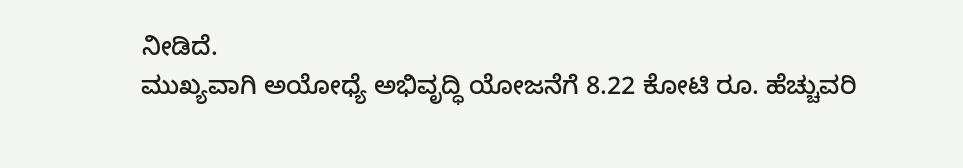ನೀಡಿದೆ.
ಮುಖ್ಯವಾಗಿ ಅಯೋಧ್ಯೆ ಅಭಿವೃದ್ಧಿ ಯೋಜನೆಗೆ 8.22 ಕೋಟಿ ರೂ. ಹೆಚ್ಚುವರಿ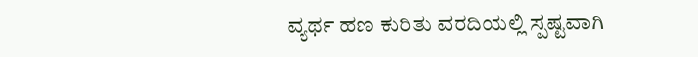ವ್ಯರ್ಥ ಹಣ ಕುರಿತು ವರದಿಯಲ್ಲಿ ಸ್ಪಷ್ಟವಾಗಿ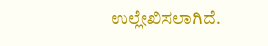ಉಲ್ಲೇಖಿಸಲಾಗಿದೆ.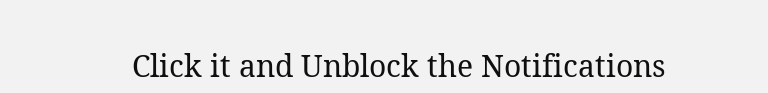Click it and Unblock the Notifications